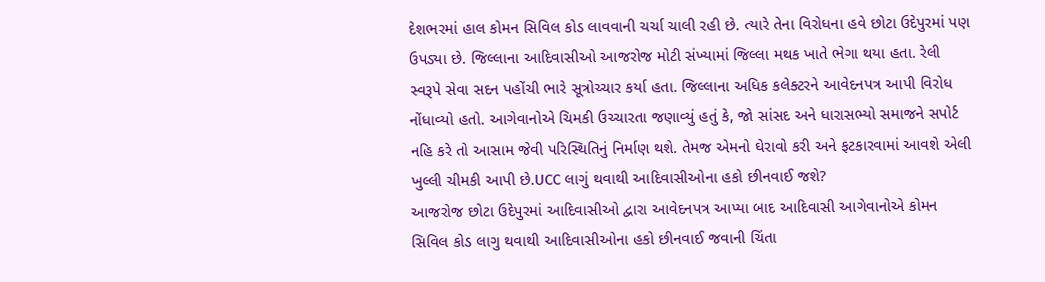દેશભરમાં હાલ કોમન સિવિલ કોડ લાવવાની ચર્ચા ચાલી રહી છે. ત્યારે તેના વિરોધના હવે છોટા ઉદેપુરમાં પણ ઉપડ્યા છે. જિલ્લાના આદિવાસીઓ આજરોજ મોટી સંખ્યામાં જિલ્લા મથક ખાતે ભેગા થયા હતા. રેલી સ્વરૂપે સેવા સદન પહોંચી ભારે સૂત્રોચ્ચાર કર્યા હતા. જિલ્લાના અધિક કલેક્ટરને આવેદનપત્ર આપી વિરોધ નોંધાવ્યો હતો. આગેવાનોએ ચિમકી ઉચ્ચારતા જણાવ્યું હતું કે, જો સાંસદ અને ધારાસભ્યો સમાજને સપોર્ટ નહિ કરે તો આસામ જેવી પરિસ્થિતિનું નિર્માણ થશે. તેમજ એમનો ઘેરાવો કરી અને ફટકારવામાં આવશે એલી ખુલ્લી ચીમકી આપી છે.UCC લાગું થવાથી આદિવાસીઓના હકો છીનવાઈ જશે?
આજરોજ છોટા ઉદેપુરમાં આદિવાસીઓ દ્વારા આવેદનપત્ર આપ્યા બાદ આદિવાસી આગેવાનોએ કોમન સિવિલ કોડ લાગુ થવાથી આદિવાસીઓના હકો છીનવાઈ જવાની ચિંતા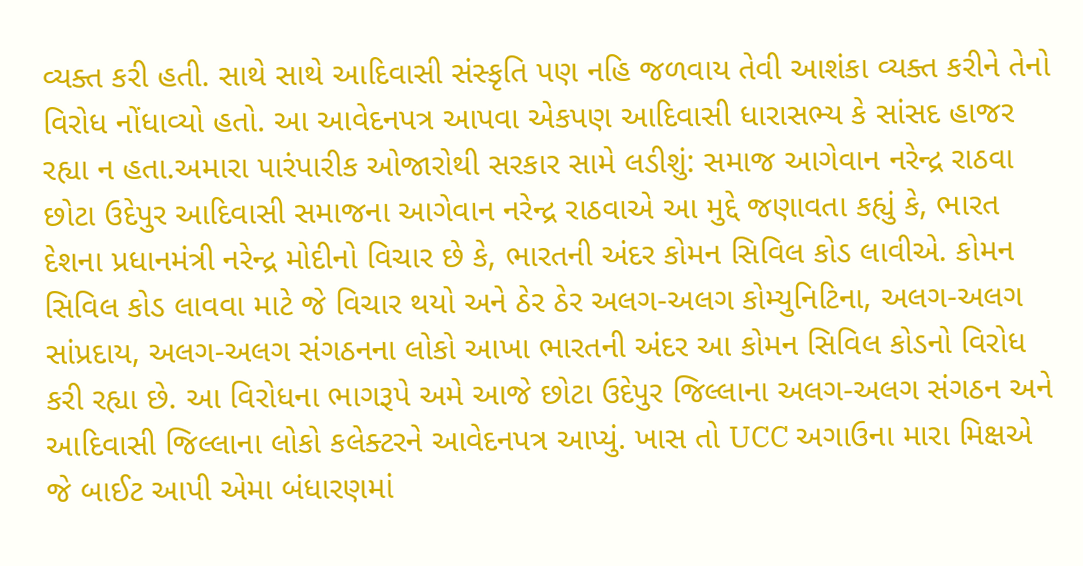વ્યક્ત કરી હતી. સાથે સાથે આદિવાસી સંસ્કૃતિ પણ નહિ જળવાય તેવી આશંકા વ્યક્ત કરીને તેનો વિરોધ નોંધાવ્યો હતો. આ આવેદનપત્ર આપવા એકપણ આદિવાસી ધારાસભ્ય કે સાંસદ હાજર રહ્યા ન હતા.અમારા પારંપારીક ઓજારોથી સરકાર સામે લડીશું: સમાજ આગેવાન નરેન્દ્ર રાઠવા છોટા ઉદેપુર આદિવાસી સમાજના આગેવાન નરેન્દ્ર રાઠવાએ આ મુદ્દે જણાવતા કહ્યું કે, ભારત દેશના પ્રધાનમંત્રી નરેન્દ્ર મોદીનો વિચાર છે કે, ભારતની અંદર કોમન સિવિલ કોડ લાવીએ. કોમન સિવિલ કોડ લાવવા માટે જે વિચાર થયો અને ઠેર ઠેર અલગ-અલગ કોમ્યુનિટિના, અલગ-અલગ સાંપ્રદાય, અલગ-અલગ સંગઠનના લોકો આખા ભારતની અંદર આ કોમન સિવિલ કોડનો વિરોધ કરી રહ્યા છે. આ વિરોધના ભાગરૂપે અમે આજે છોટા ઉદેપુર જિલ્લાના અલગ-અલગ સંગઠન અને આદિવાસી જિલ્લાના લોકો કલેક્ટરને આવેદનપત્ર આપ્યું. ખાસ તો UCC અગાઉના મારા મિક્ષએ જે બાઈટ આપી એમા બંધારણમાં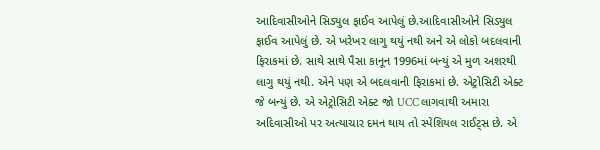આદિવાસીઓને સિડ્યુલ ફાઈવ આપેલું છે.આદિવાસીઓને સિડ્યુલ ફાઈવ આપેલું છે. એ ખરેખર લાગુ થયું નથી અને એ લોકો બદલવાની ફિરાકમાં છે. સાથે સાથે પૈસા કાનૂન 1996માં બન્યું એ મુળ અશરથી લાગુ થયું નથી. એને પણ એ બદલવાની ફિરાકમાં છે. એટ્રોસિટી એક્ટ જે બન્યું છે. એ એટ્રોસિટી એક્ટ જો UCC લાગવાથી અમારા અદિવાસીઓ પર અત્યાચાર દમન થાય તો સ્પેશિયલ રાઈટ્સ છે. એ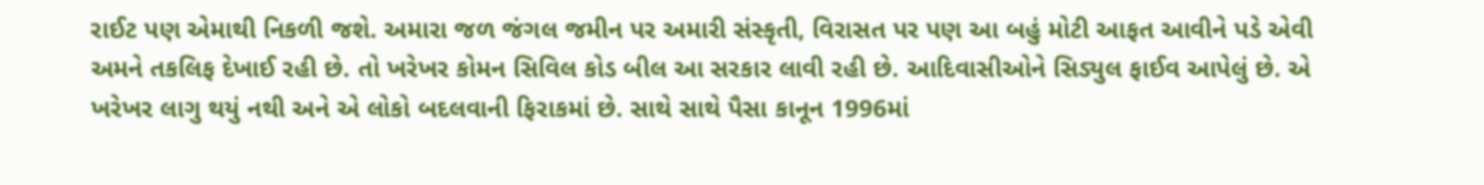રાઈટ પણ એમાથી નિકળી જશે. અમારા જળ જંગલ જમીન પર અમારી સંસ્કૃતી, વિરાસત પર પણ આ બહું મોટી આફત આવીને પડે એવી અમને તકલિફ દેખાઈ રહી છે. તો ખરેખર કોમન સિવિલ કોડ બીલ આ સરકાર લાવી રહી છે. આદિવાસીઓને સિડ્યુલ ફાઈવ આપેલું છે. એ ખરેખર લાગુ થયું નથી અને એ લોકો બદલવાની ફિરાકમાં છે. સાથે સાથે પૈસા કાનૂન 1996માં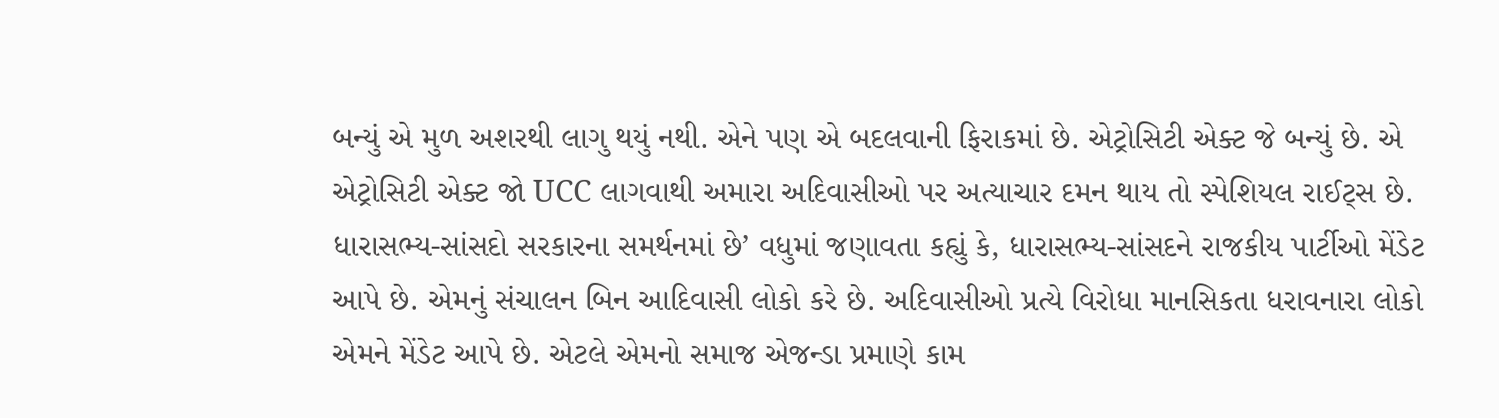બન્યું એ મુળ અશરથી લાગુ થયું નથી. એને પણ એ બદલવાની ફિરાકમાં છે. એટ્રોસિટી એક્ટ જે બન્યું છે. એ એટ્રોસિટી એક્ટ જો UCC લાગવાથી અમારા અદિવાસીઓ પર અત્યાચાર દમન થાય તો સ્પેશિયલ રાઈટ્સ છે. ધારાસભ્ય-સાંસદો સરકારના સમર્થનમાં છે’ વધુમાં જણાવતા કહ્યું કે, ધારાસભ્ય-સાંસદને રાજકીય પાર્ટીઓ મેંડેટ આપે છે. એમનું સંચાલન બિન આદિવાસી લોકો કરે છે. અદિવાસીઓ પ્રત્યે વિરોધા માનસિકતા ધરાવનારા લોકો એમને મેંડેટ આપે છે. એટલે એમનો સમાજ એજન્ડા પ્રમાણે કામ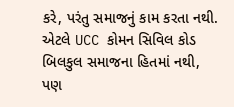કરે, પરંતુ સમાજનું કામ કરતા નથી. એટલે UCC કોમન સિવિલ કોડ બિલકુલ સમાજના હિતમાં નથી, પણ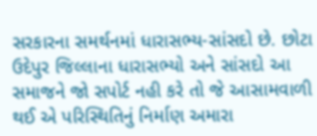સરકારના સમર્થનમાં ધારાસભ્ય-સાંસદો છે. છોટા ઉદેપુર જિલ્લાના ધારાસભ્યો અને સાંસદો આ સમાજને જો સપોર્ટ નહી કરે તો જે આસામવાળી થઈ એ પરિસ્થિતિનું નિર્માણ અમારા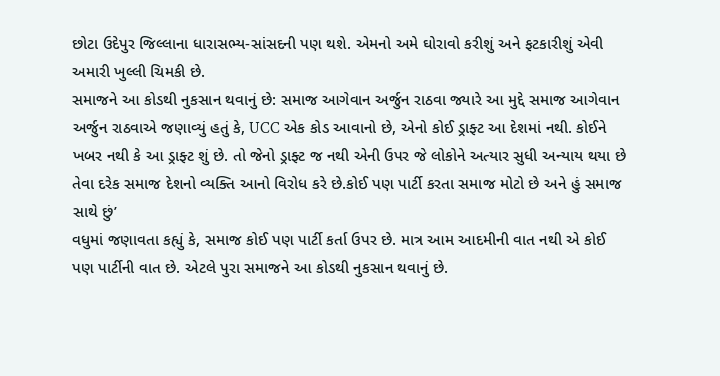છોટા ઉદેપુર જિલ્લાના ધારાસભ્ય-સાંસદની પણ થશે. એમનો અમે ઘોરાવો કરીશું અને ફટકારીશું એવી અમારી ખુલ્લી ચિમકી છે.
સમાજને આ કોડથી નુકસાન થવાનું છે: સમાજ આગેવાન અર્જુન રાઠવા જ્યારે આ મુદ્દે સમાજ આગેવાન અર્જુન રાઠવાએ જણાવ્યું હતું કે, UCC એક કોડ આવાનો છે, એનો કોઈ ડ્રાફ્ટ આ દેશમાં નથી. કોઈને ખબર નથી કે આ ડ્રાફ્ટ શું છે. તો જેનો ડ્રાફ્ટ જ નથી એની ઉપર જે લોકોને અત્યાર સુધી અન્યાય થયા છે તેવા દરેક સમાજ દેશનો વ્યક્તિ આનો વિરોધ કરે છે.કોઈ પણ પાર્ટી કરતા સમાજ મોટો છે અને હું સમાજ સાથે છું’
વધુમાં જણાવતા કહ્યું કે, સમાજ કોઈ પણ પાર્ટી કર્તા ઉપર છે. માત્ર આમ આદમીની વાત નથી એ કોઈ પણ પાર્ટીની વાત છે. એટલે પુરા સમાજને આ કોડથી નુકસાન થવાનું છે.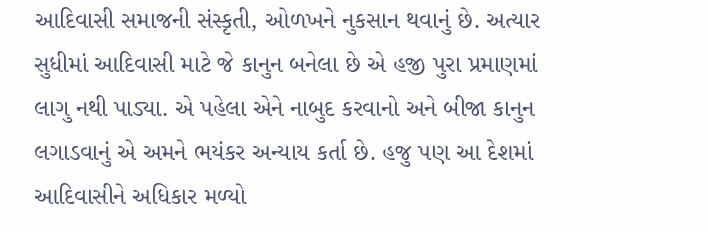આદિવાસી સમાજની સંસ્કૃતી, ઓળખને નુકસાન થવાનું છે. અત્યાર સુધીમાં આદિવાસી માટે જે કાનુન બનેલા છે એ હજી પુરા પ્રમાણમાં લાગુ નથી પાડ્યા. એ પહેલા એને નાબુદ કરવાનો અને બીજા કાનુન લગાડવાનું એ અમને ભયંકર અન્યાય કર્તા છે. હજુ પણ આ દેશમાં આદિવાસીને અધિકાર મળ્યો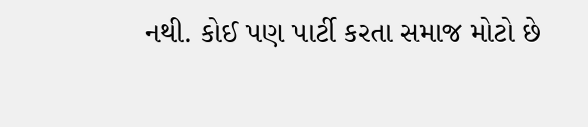નથી. કોઈ પણ પાર્ટી કરતા સમાજ મોટો છે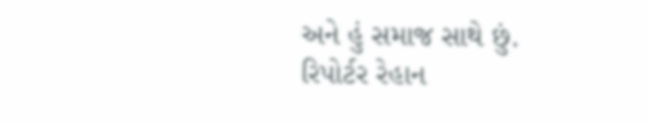અને હું સમાજ સાથે છું.
રિપોર્ટર રેહાન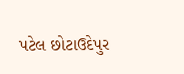પટેલ છોટાઉદેપુર